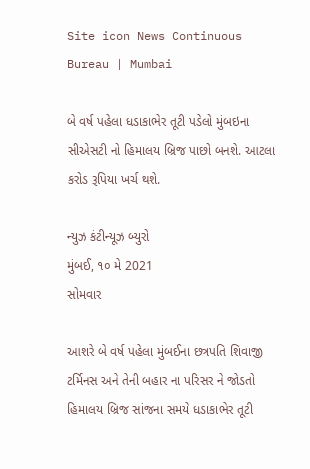Site icon News Continuous Bureau | Mumbai

બે વર્ષ પહેલા ધડાકાભેર તૂટી પડેલો મુંબઇના સીએસટી નો હિમાલય બ્રિજ પાછો બનશે. આટલા કરોડ રૂપિયા ખર્ચ થશે.

ન્યુઝ કંટીન્યૂઝ બ્યુરો
મુંબઈ, ૧૦ મે 2021
સોમવાર

આશરે બે વર્ષ પહેલા મુંબઈના છત્રપતિ શિવાજી ટર્મિનસ અને તેની બહાર ના પરિસર ને જોડતો હિમાલય બ્રિજ સાંજના સમયે ધડાકાભેર તૂટી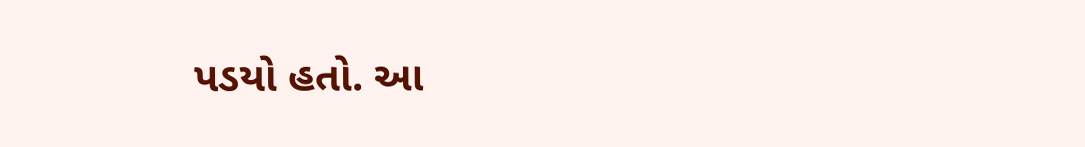પડયો હતો. આ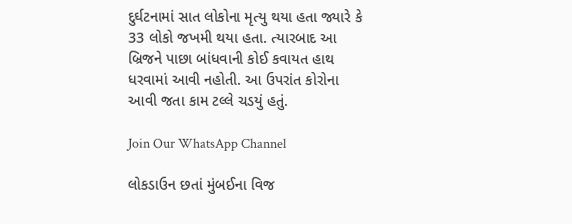દુર્ઘટનામાં સાત લોકોના મૃત્યુ થયા હતા જ્યારે કે 33 લોકો જખમી થયા હતા. ત્યારબાદ આ બ્રિજને પાછા બાંધવાની કોઈ કવાયત હાથ ધરવામાં આવી નહોતી. આ ઉપરાંત કોરોના આવી જતા કામ ટલ્લે ચડયું હતું.

Join Our WhatsApp Channel

લોકડાઉન છતાં મુંબઈના વિજ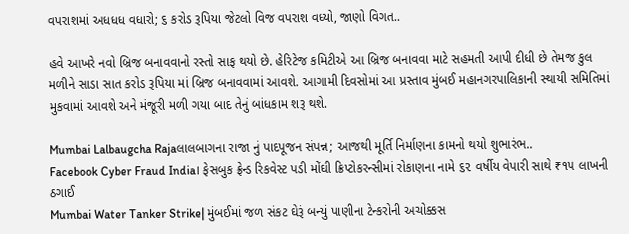વપરાશમાં અધધધ વધારો; ૬ કરોડ રૂપિયા જેટલો વિજ વપરાશ વધ્યો, જાણો વિગત..

હવે આખરે નવો બ્રિજ બનાવવાનો રસ્તો સાફ થયો છે. હેરિટેજ કમિટીએ આ બ્રિજ બનાવવા માટે સહમતી આપી દીધી છે તેમજ કુલ મળીને સાડા સાત કરોડ રૂપિયા માં બ્રિજ બનાવવામાં આવશે. આગામી દિવસોમાં આ પ્રસ્તાવ મુંબઈ મહાનગરપાલિકાની સ્થાયી સમિતિમાં મુકવામાં આવશે અને મંજૂરી મળી ગયા બાદ તેનું બાંધકામ શરૂ થશે.

Mumbai Lalbaugcha Rajaલાલબાગના રાજા નું પાદપૂજન સંપન્ન; આજથી મૂર્તિ નિર્માણના કામનો થયો શુભારંભ..
Facebook Cyber Fraud India। ફેસબુક ફ્રેન્ડ રિકવેસ્ટ પડી મોંઘી ક્રિપ્ટોકરન્સીમાં રોકાણના નામે ૬૨ વર્ષીય વેપારી સાથે ₹૧૫ લાખની ઠગાઈ
Mumbai Water Tanker Strike| મુંબઈમાં જળ સંકટ ઘેરૂં બન્યું પાણીના ટેન્કરોની અચોક્કસ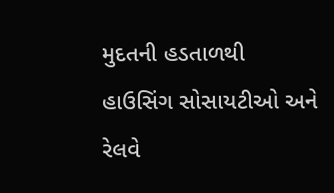મુદતની હડતાળથી હાઉસિંગ સોસાયટીઓ અને રેલવે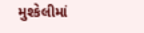મુશ્કેલીમાં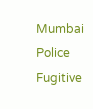Mumbai Police Fugitive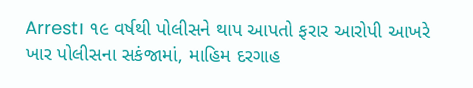Arrest। ૧૯ વર્ષથી પોલીસને થાપ આપતો ફરાર આરોપી આખરે ખાર પોલીસના સકંજામાં, માહિમ દરગાહ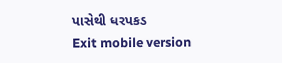પાસેથી ધરપકડ
Exit mobile version